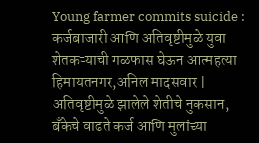Young farmer commits suicide : कर्जबाजारी आणि अतिवृष्टीमुळे युवा शेतकऱ्याची गळफास घेऊन आत्महत्या
हिमायतनगर,अनिल मादसवार | अतिवृष्टीमुळे झालेले शेतीचे नुकसान, बँकेचे वाढते कर्ज आणि मुलांच्या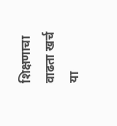शिक्षणाचा वाढता खर्च या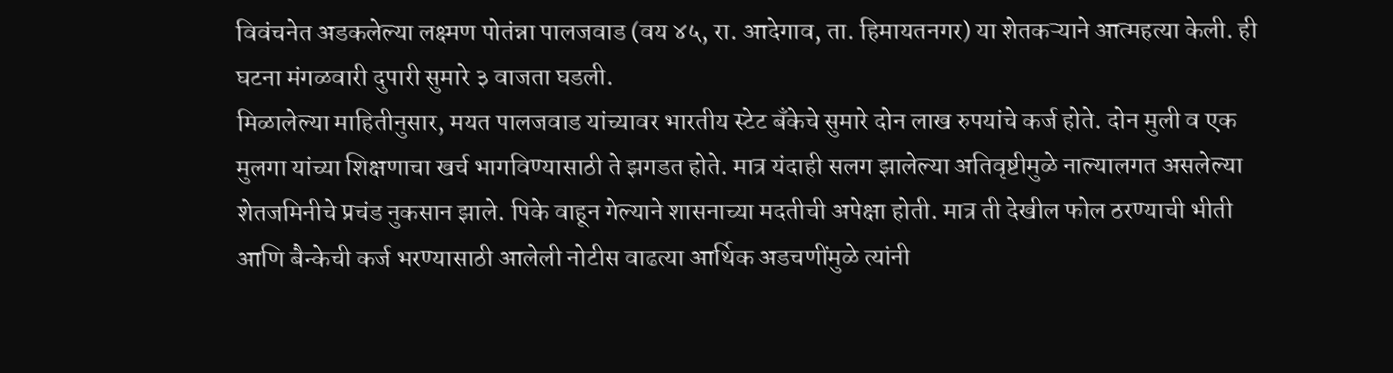विवंचनेत अडकलेल्या लक्ष्मण पोतंन्ना पालजवाड (वय ४५, रा. आदेगाव, ता. हिमायतनगर) या शेतकऱ्याने आत्महत्या केली. ही घटना मंगळवारी दुपारी सुमारे ३ वाजता घडली.
मिळालेल्या माहितीनुसार, मयत पालजवाड यांच्यावर भारतीय स्टेट बँकेचे सुमारे दोन लाख रुपयांचे कर्ज होते. दोन मुली व एक मुलगा यांच्या शिक्षणाचा खर्च भागविण्यासाठी ते झगडत होते. मात्र यंदाही सलग झालेल्या अतिवृष्टीमुळे नाल्यालगत असलेल्या शेतजमिनीचे प्रचंड नुकसान झाले. पिके वाहून गेल्याने शासनाच्या मदतीची अपेक्षा होती. मात्र ती देखील फोल ठरण्याची भीती आणि बैन्केची कर्ज भरण्यासाठी आलेली नोटीस वाढत्या आर्थिक अडचणींमुळे त्यांनी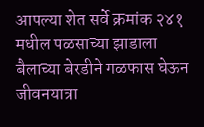आपल्या शेत सर्वे क्रमांक २४१ मधील पळसाच्या झाडाला बैलाच्या बेरडीने गळफास घेऊन जीवनयात्रा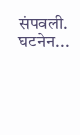संपवली.
घटनेन...